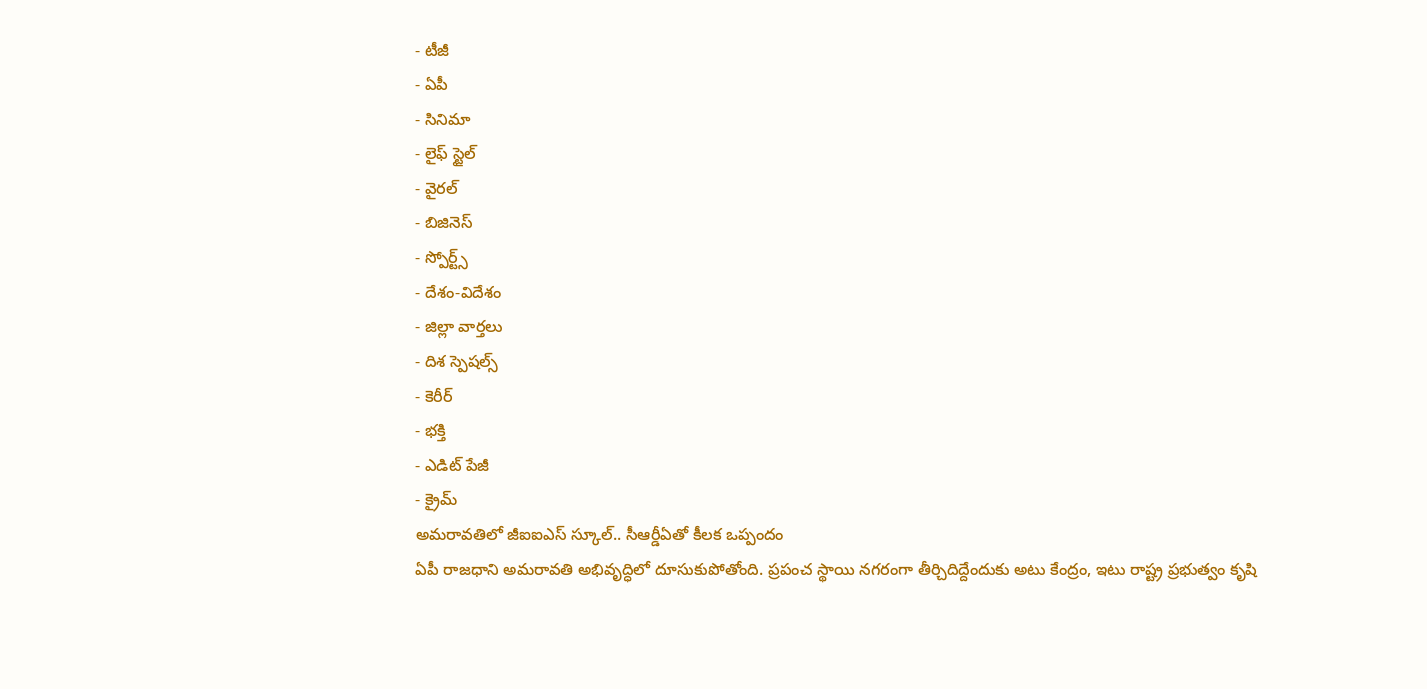- టీజీ
- ఏపీ
- సినిమా
- లైఫ్ స్టైల్
- వైరల్
- బిజినెస్
- స్పోర్ట్స్
- దేశం-విదేశం
- జిల్లా వార్తలు
- దిశ స్పెషల్స్
- కెరీర్
- భక్తి
- ఎడిట్ పేజీ
- క్రైమ్
అమరావతిలో జీఐఐఎస్ స్కూల్.. సీఆర్డీఏతో కీలక ఒప్పందం
ఏపీ రాజధాని అమరావతి అభివృద్ధిలో దూసుకుపోతోంది. ప్రపంచ స్థాయి నగరంగా తీర్చిదిద్దేందుకు అటు కేంద్రం, ఇటు రాష్ట్ర ప్రభుత్వం కృషి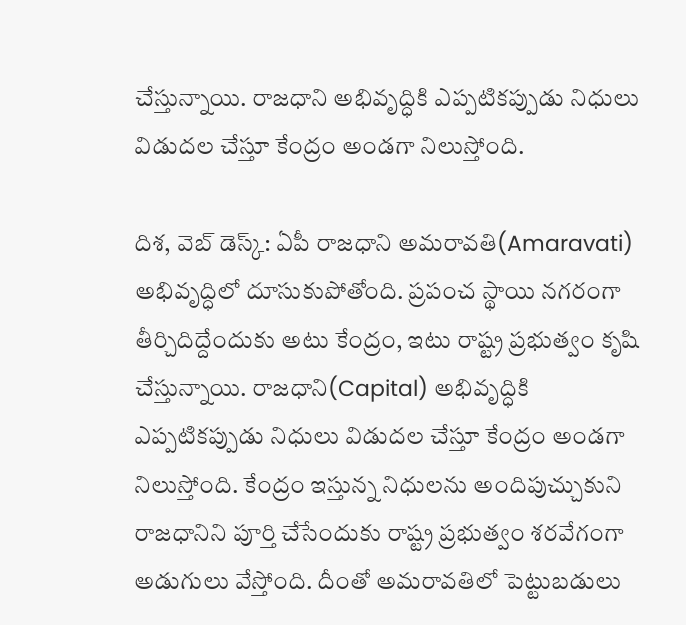చేస్తున్నాయి. రాజధాని అభివృద్ధికి ఎప్పటికప్పుడు నిధులు విడుదల చేస్తూ కేంద్రం అండగా నిలుస్తోంది.

దిశ, వెబ్ డెస్క్: ఏపీ రాజధాని అమరావతి(Amaravati) అభివృద్ధిలో దూసుకుపోతోంది. ప్రపంచ స్థాయి నగరంగా తీర్చిదిద్దేందుకు అటు కేంద్రం, ఇటు రాష్ట్ర ప్రభుత్వం కృషి చేస్తున్నాయి. రాజధాని(Capital) అభివృద్ధికి ఎప్పటికప్పుడు నిధులు విడుదల చేస్తూ కేంద్రం అండగా నిలుస్తోంది. కేంద్రం ఇస్తున్న నిధులను అందిపుచ్చుకుని రాజధానిని పూర్తి చేసేందుకు రాష్ట్ర ప్రభుత్వం శరవేగంగా అడుగులు వేస్తోంది. దీంతో అమరావతిలో పెట్టుబడులు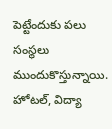పెట్టేందుకు పలు సంస్థలు ముందుకొస్తున్నాయి. హోటల్, విద్యా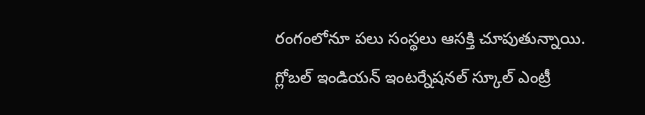రంగంలోనూ పలు సంస్థలు ఆసక్తి చూపుతున్నాయి.
గ్లోబల్ ఇండియన్ ఇంటర్నేషనల్ స్కూల్ ఎంట్రీ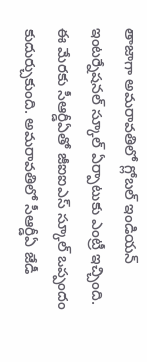తాజాగా అమరావతిలో గ్లోబల్ ఇండియన్ ఇంటర్నేషనల్ స్కూల్ ఏర్పాటుకు ఎంట్రీ ఇచ్చింది. ఈ మేరకు సీఆర్డీఏతో జీఐఐఎస్ స్కూల్ ఒప్పందం కుదుర్చుకుంది. అమరావతిలో సీఆర్డీఏ జేడీ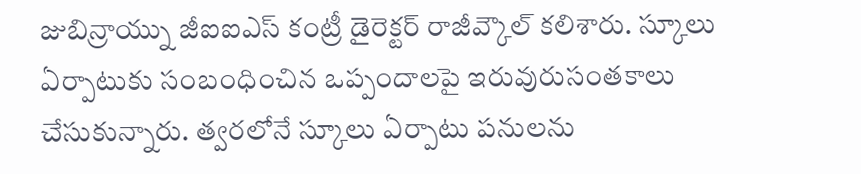జుబిన్రాయ్ను జీఐఐఎస్ కంట్రీ డైరెక్టర్ రాజీవ్కౌల్ కలిశారు. స్కూలు ఏర్పాటుకు సంబంధించిన ఒప్పందాలపై ఇరువురుసంతకాలు చేసుకున్నారు. త్వరలోనే స్కూలు ఏర్పాటు పనులను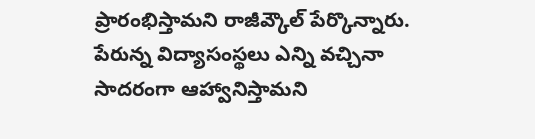ప్రారంభిస్తామని రాజీవ్కౌల్ పేర్కొన్నారు. పేరున్న విద్యాసంస్థలు ఎన్ని వచ్చినా సాదరంగా ఆహ్వానిస్తామని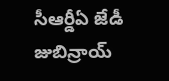సీఆర్డీఏ జేడీ జుబిన్రాయ్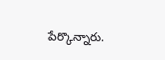పేర్కొన్నారు.